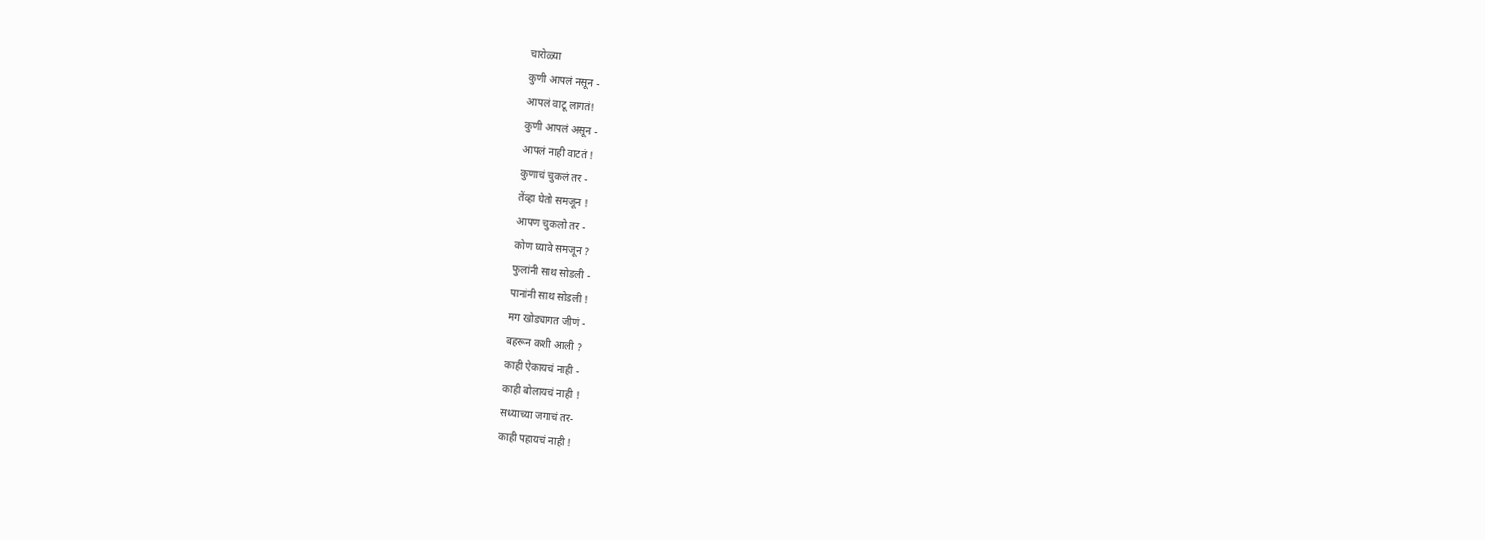चारोळ्या
कुणी आपलं नसून -
आपलं वाटू लागतं!
कुणी आपलं असून -
आपलं नाही वाटतं !
कुणाचं चुकलं तर -
तेंव्हा घेतो समजून !
आपण चुकलो तर -
कोण घ्यावे समजून ?
फुलांनी साथ सोडली -
पानांनी साथ सोडली !
मग खोड्यागत जीणं -
बहरून कशी आली ?
काही ऐकायचं नाही -
काही बोलायचं नाही !
सध्याच्या जगाचं तर-
काही पहायचं नाही !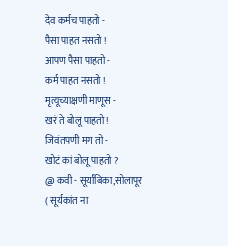देव कर्मच पाहतो -
पैसा पाहत नसतो !
आपण पैसा पाहतो -
कर्म पाहत नसतो !
मृत्यूच्याक्षणी माणूस -
खरं ते बोलू पाहतो !
जिवंतपणी मग तो -
खोटं कां बोलू पाहतो ?
@ कवी - सूर्यांबिका,सोलापूर
( सूर्यकांत ना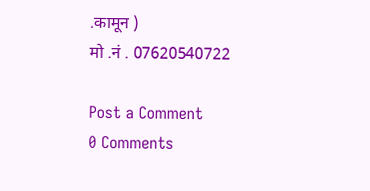.कामून )
मो .नं . 07620540722

Post a Comment
0 Comments